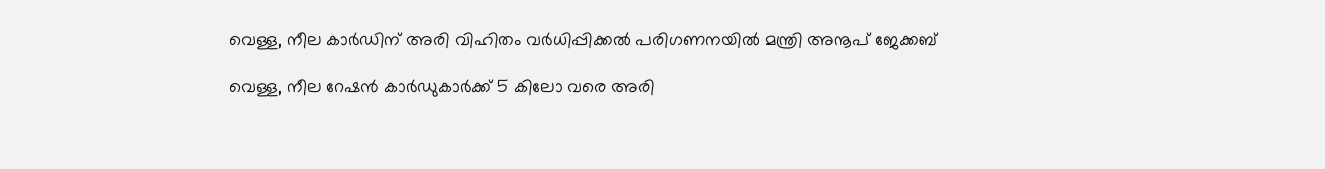വെള്ള, നീല കാര്‍ഡിന് അരി വിഹിതം വര്‍ധിപ്പിക്കല്‍ പരിഗണനയില്‍ മന്ത്രി അനൂപ് ജേക്കബ്

വെള്ള, നീല റേഷന്‍ കാര്‍ഡുകാര്‍ക്ക് 5 കിലോ വരെ അരി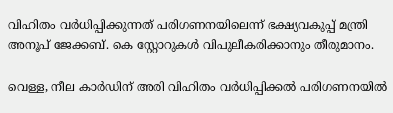വിഹിതം വര്‍ധിപ്പിക്കുന്നത് പരിഗണനയിലെന്ന് ഭക്ഷ്യവകുപ്പ് മന്ത്രി അനൂപ് ജേക്കബ്. കെ സ്റ്റോറുകള്‍ വിപുലീകരിക്കാനും തീരുമാനം.

വെള്ള, നീല കാര്‍ഡിന് അരി വിഹിതം വര്‍ധിപ്പിക്കല്‍ പരിഗണനയില്‍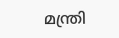മന്ത്രി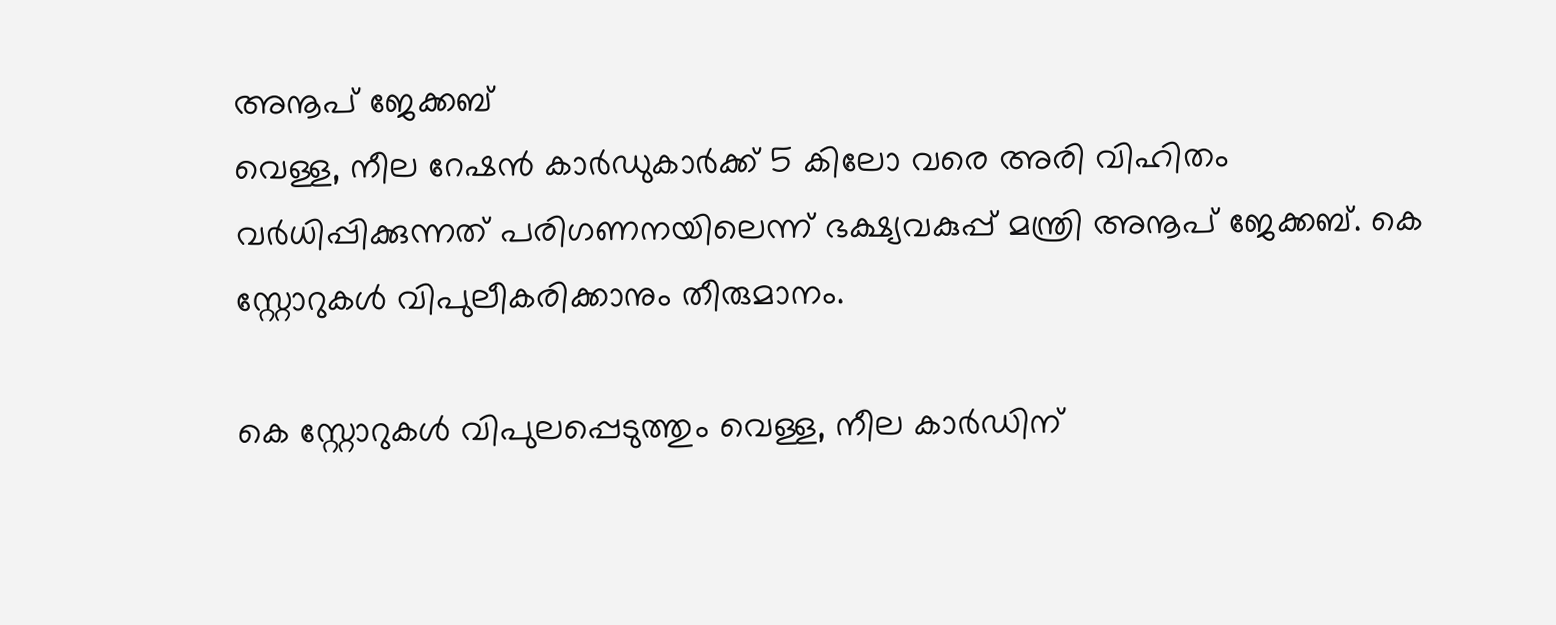അനൂപ് ജേക്കബ്
വെള്ള, നീല റേഷന്‍ കാര്‍ഡുകാര്‍ക്ക് 5 കിലോ വരെ അരി വിഹിതം വര്‍ധിപ്പിക്കുന്നത് പരിഗണനയിലെന്ന് ഭക്ഷ്യവകുപ്പ് മന്ത്രി അനൂപ് ജേക്കബ്. കെ സ്റ്റോറുകള്‍ വിപുലീകരിക്കാനും തീരുമാനം.

കെ സ്റ്റോറുകള്‍ വിപുലപ്പെടുത്തും വെള്ള, നീല കാര്‍ഡിന്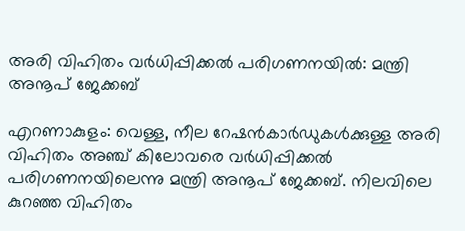അരി വിഹിതം വര്‍ധിപ്പിക്കല്‍ പരിഗണനയില്‍: മന്ത്രി അനൂപ് ജേക്കബ്

എറണാകുളം: വെള്ള, നീല റേഷന്‍കാര്‍ഡുകള്‍ക്കുള്ള അരി വിഹിതം അഞ്ച് കിലോവരെ വര്‍ധിപ്പിക്കല്‍ പരിഗണനയിലെന്നു മന്ത്രി അനൂപ് ജേക്കബ്. നിലവിലെ കുറഞ്ഞ വിഹിതം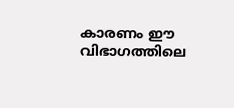കാരണം ഈ വിഭാഗത്തിലെ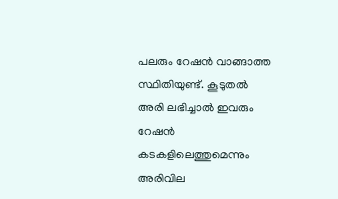പലരും റേഷന്‍ വാങ്ങാത്ത സ്ഥിതിയുണ്ട്. കൂടുതല്‍ അരി ലഭിച്ചാല്‍ ഇവരും റേഷന്‍ കടകളിലെത്തുമെന്നും അരിവില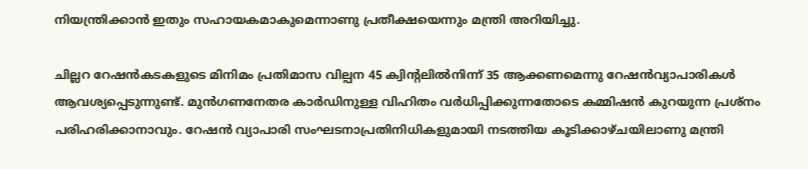നിയന്ത്രിക്കാന്‍ ഇതും സഹായകമാകുമെന്നാണു പ്രതീക്ഷയെന്നും മന്ത്രി അറിയിച്ചു.

ചില്ലറ റേഷന്‍കടകളുടെ മിനിമം പ്രതിമാസ വില്പന 45 ക്വിന്റലില്‍നിന്ന് 35 ആക്കണമെന്നു റേഷന്‍വ്യാപാരികള്‍ ആവശ്യപ്പെടുന്നുണ്ട്. മുന്‍ഗണനേതര കാര്‍ഡിനുള്ള വിഹിതം വര്‍ധിപ്പിക്കുന്നതോടെ കമ്മിഷന്‍ കുറയുന്ന പ്രശ്നം പരിഹരിക്കാനാവും. റേഷന്‍ വ്യാപാരി സംഘടനാപ്രതിനിധികളുമായി നടത്തിയ കൂടിക്കാഴ്ചയിലാണു മന്ത്രി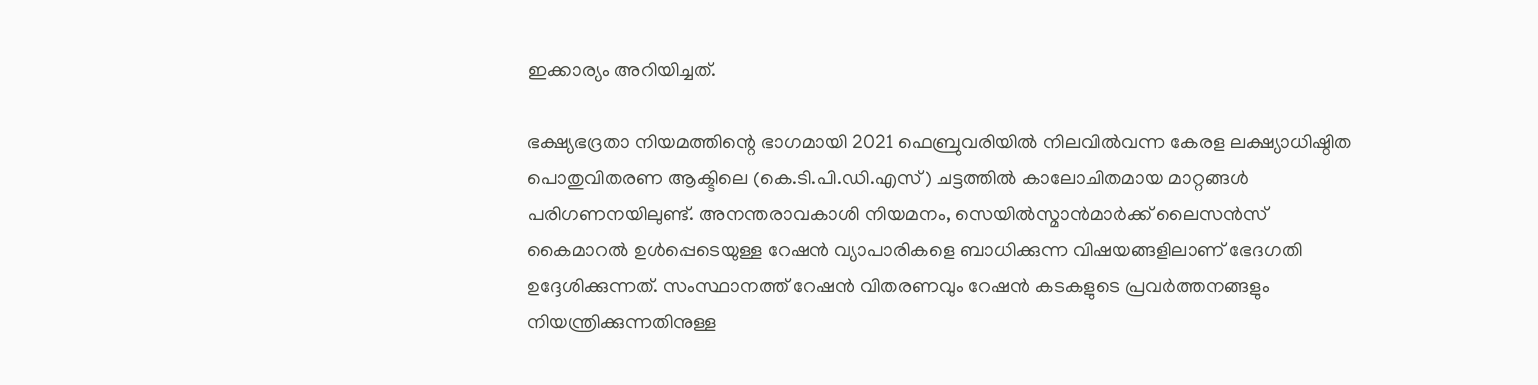ഇക്കാര്യം അറിയിച്ചത്.

ഭക്ഷ്യഭദ്രതാ നിയമത്തിന്റെ ഭാഗമായി 2021 ഫെബ്രുവരിയില്‍ നിലവില്‍വന്ന കേരള ലക്ഷ്യാധിഷ്ഠിത പൊതുവിതരണ ആക്ടിലെ (കെ.ടി.പി.ഡി.എസ്) ചട്ടത്തില്‍ കാലോചിതമായ മാറ്റങ്ങള്‍ പരിഗണനയിലുണ്ട്. അനന്തരാവകാശി നിയമനം, സെയില്‍സ്മാന്‍മാര്‍ക്ക് ലൈസന്‍സ് കൈമാറല്‍ ഉള്‍പ്പെടെയുള്ള റേഷന്‍ വ്യാപാരികളെ ബാധിക്കുന്ന വിഷയങ്ങളിലാണ് ഭേദഗതി ഉദ്ദേശിക്കുന്നത്. സംസ്ഥാനത്ത് റേഷന്‍ വിതരണവും റേഷന്‍ കടകളുടെ പ്രവര്‍ത്തനങ്ങളും നിയന്ത്രിക്കുന്നതിനുള്ള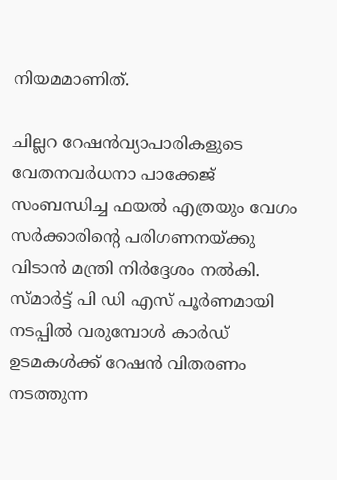നിയമമാണിത്.

ചില്ലറ റേഷന്‍വ്യാപാരികളുടെ വേതനവര്‍ധനാ പാക്കേജ് സംബന്ധിച്ച ഫയല്‍ എത്രയും വേഗം സര്‍ക്കാരിന്റെ പരിഗണനയ്ക്കു വിടാന്‍ മന്ത്രി നിര്‍ദ്ദേശം നല്‍കി. സ്മാര്‍ട്ട് പി ഡി എസ് പൂര്‍ണമായി നടപ്പില്‍ വരുമ്പോള്‍ കാര്‍ഡ് ഉടമകള്‍ക്ക് റേഷന്‍ വിതരണം നടത്തുന്ന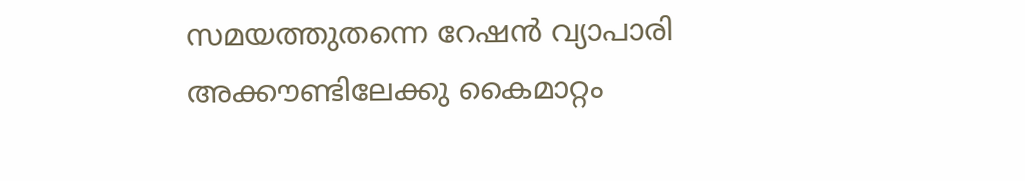സമയത്തുതന്നെ റേഷന്‍ വ്യാപാരി അക്കൗണ്ടിലേക്കു കൈമാറ്റം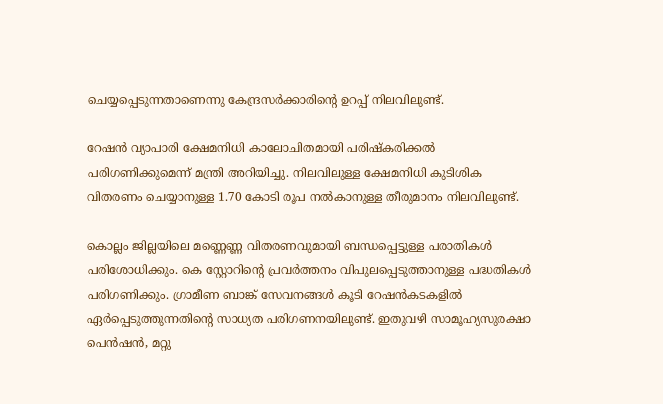ചെയ്യപ്പെടുന്നതാണെന്നു കേന്ദ്രസര്‍ക്കാരിന്റെ ഉറപ്പ് നിലവിലുണ്ട്.

റേഷന്‍ വ്യാപാരി ക്ഷേമനിധി കാലോചിതമായി പരിഷ്‌കരിക്കല്‍ പരിഗണിക്കുമെന്ന് മന്ത്രി അറിയിച്ചു. നിലവിലുള്ള ക്ഷേമനിധി കുടിശിക വിതരണം ചെയ്യാനുള്ള 1.70 കോടി രൂപ നല്‍കാനുള്ള തീരുമാനം നിലവിലുണ്ട്.

കൊല്ലം ജില്ലയിലെ മണ്ണെണ്ണ വിതരണവുമായി ബന്ധപ്പെട്ടുള്ള പരാതികള്‍ പരിശോധിക്കും. കെ സ്റ്റോറിന്റെ പ്രവര്‍ത്തനം വിപുലപ്പെടുത്താനുള്ള പദ്ധതികള്‍ പരിഗണിക്കും. ഗ്രാമീണ ബാങ്ക് സേവനങ്ങള്‍ കൂടി റേഷന്‍കടകളില്‍ ഏര്‍പ്പെടുത്തുന്നതിന്റെ സാധ്യത പരിഗണനയിലുണ്ട്. ഇതുവഴി സാമൂഹ്യസുരക്ഷാ പെന്‍ഷന്‍, മറ്റു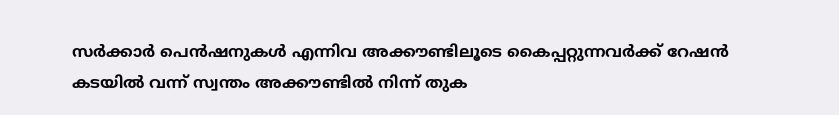സര്‍ക്കാര്‍ പെന്‍ഷനുകള്‍ എന്നിവ അക്കൗണ്ടിലൂടെ കൈപ്പറ്റുന്നവര്‍ക്ക് റേഷന്‍ കടയില്‍ വന്ന് സ്വന്തം അക്കൗണ്ടില്‍ നിന്ന് തുക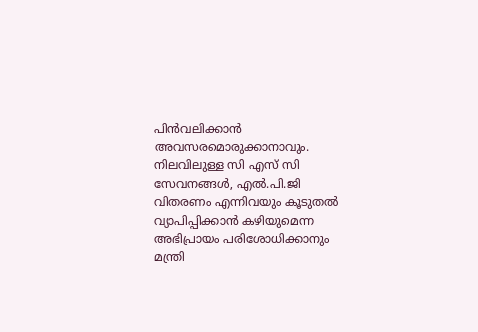പിന്‍വലിക്കാന്‍ അവസരമൊരുക്കാനാവും. നിലവിലുള്ള സി എസ് സി സേവനങ്ങള്‍, എല്‍.പി.ജി വിതരണം എന്നിവയും കൂടുതല്‍ വ്യാപിപ്പിക്കാന്‍ കഴിയുമെന്ന അഭിപ്രായം പരിശോധിക്കാനും മന്ത്രി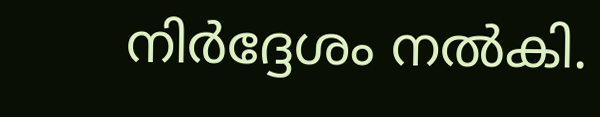നിര്‍ദ്ദേശം നല്‍കി.